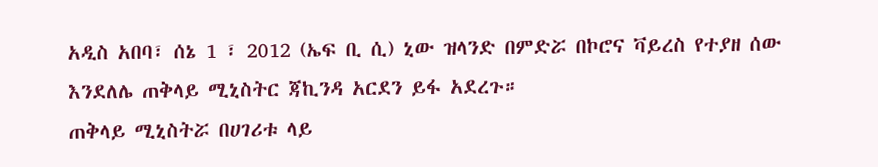አዲስ አበባ፣ ሰኔ 1 ፣ 2012 (ኤፍ ቢ ሲ) ኒው ዝላንድ በምድሯ በኮሮና ቫይረስ የተያዘ ሰው እንደለሌ ጠቅላይ ሚኒስትር ጃኪንዳ አርደን ይፋ አደረጉ።
ጠቅላይ ሚኒስትሯ በሀገሪቱ ላይ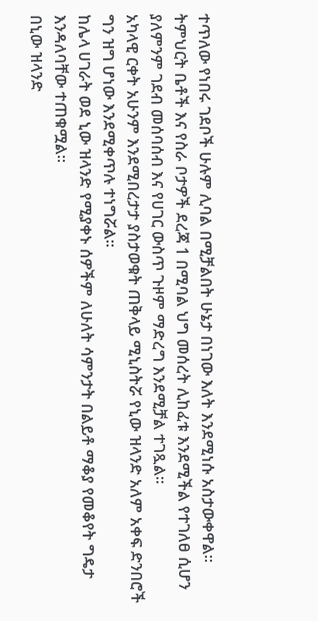ተጥለው የነበሩ ገደቦች ሁሉም ሊባል በሚቻልበት ሁኔታ በነገው እለት እንደሚነሱ አስታውቀዋል።
ትምህርት ቤቶች እና የስራ ቦታዎች ደረጃ 1 በሚባል ህግ መሰረት ሊከፈቱ እንደሚችል የተገለፀ ሲሆን ያለምንም ገደብ መሰባሰብ እና የሀገር ውስጥ ጉዞም ማድረግ እንደሚቻል ተገጿል።
አካላዊ ርቀት አሁንም እንደሚበረታታ ያስታወቁት ጠቅላይ ሚኒስትሯ የኒው ዝላንድ አለም አቀፍ ድንበሮች ግን ዝግ ሆነው እንደሚቀጥሉ ተነግሯል።
ከሌላ ሀገራት ወደ ኒው ዝላንድ የሚያቀኑ ሰዎችም ለሁለት ሳምንታት በልይቶ ማቆያ የመቆየት ግዴታ እንዳለባቸው ተጠቁሟል።
በኒው ዝላንድ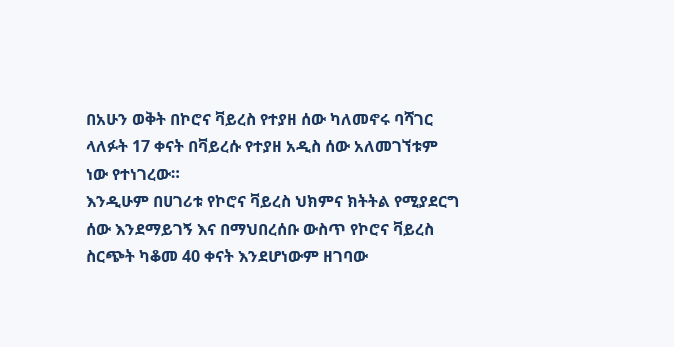በአሁን ወቅት በኮሮና ቫይረስ የተያዘ ሰው ካለመኖሩ ባሻገር ላለፉት 17 ቀናት በቫይረሱ የተያዘ አዲስ ሰው አለመገኘቱም ነው የተነገረው።
እንዲሁም በሀገሪቱ የኮሮና ቫይረስ ህክምና ክትትል የሚያደርግ ሰው እንደማይገኝ እና በማህበረሰቡ ውስጥ የኮሮና ቫይረስ ስርጭት ካቆመ 40 ቀናት እንደሆነውም ዘገባው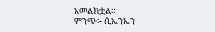አመልክቷል።
ምንጭ፡- ሲኤንኤን